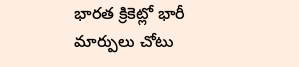భారత క్రికెట్లో భారీ మార్పులు చోటు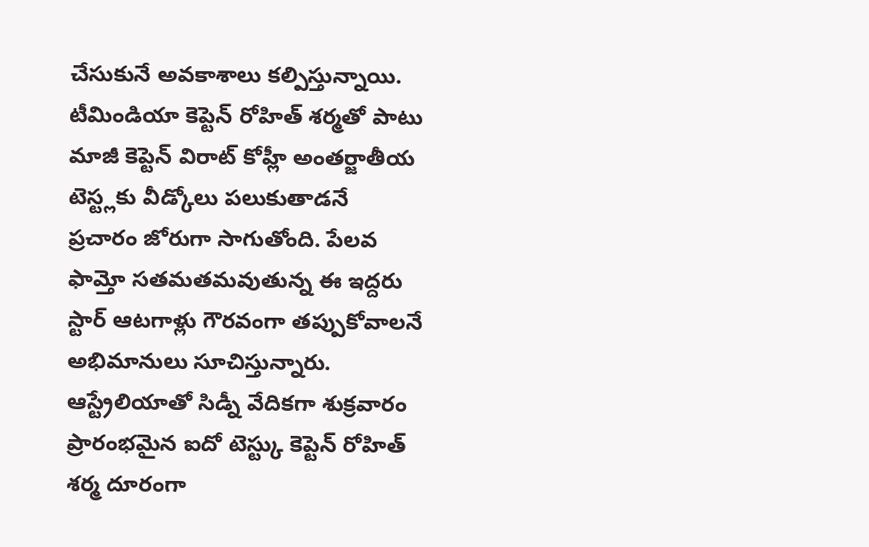చేసుకునే అవకాశాలు కల్పిస్తున్నాయి. టీమిండియా కెప్టెన్ రోహిత్ శర్మతో పాటు మాజీ కెప్టెన్ విరాట్ కోహ్లీ అంతర్జాతీయ టెస్ట్లకు వీడ్కోలు పలుకుతాడనే ప్రచారం జోరుగా సాగుతోంది. పేలవ ఫామ్తో సతమతమవుతున్న ఈ ఇద్దరు స్టార్ ఆటగాళ్లు గౌరవంగా తప్పుకోవాలనే అభిమానులు సూచిస్తున్నారు.
ఆస్ట్రేలియాతో సిడ్నీ వేదికగా శుక్రవారం ప్రారంభమైన ఐదో టెస్ట్కు కెప్టెన్ రోహిత్ శర్మ దూరంగా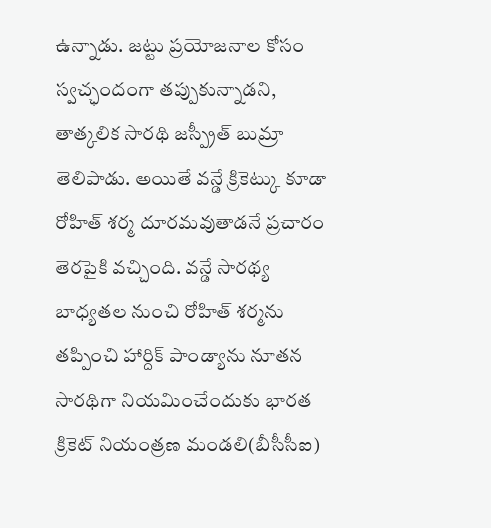ఉన్నాడు. జట్టు ప్రయోజనాల కోసం స్వచ్ఛందంగా తప్పుకున్నాడని, తాత్కలిక సారథి జస్ప్రీత్ బుమ్రా తెలిపాడు. అయితే వన్డే క్రికెట్కు కూడా రోహిత్ శర్మ దూరమవుతాడనే ప్రచారం తెరపైకి వచ్చింది. వన్డే సారథ్య బాధ్యతల నుంచి రోహిత్ శర్మను తప్పించి హార్దిక్ పాండ్యాను నూతన సారథిగా నియమించేందుకు భారత క్రికెట్ నియంత్రణ మండలి(బీసీసీఐ)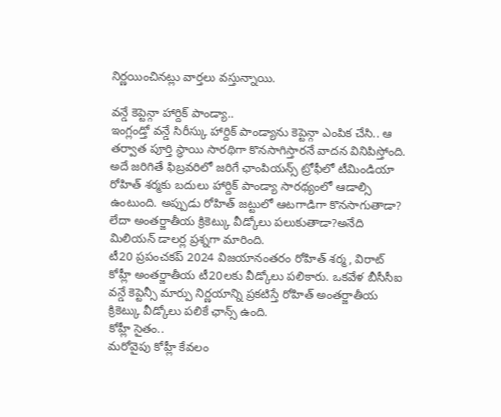నిర్ణయించినట్లు వార్తలు వస్తున్నాయి.

వన్డే కెప్టెన్గా హార్దిక్ పాండ్యా..
ఇంగ్లండ్తో వన్డే సిరీస్కు హార్దిక్ పాండ్యాను కెప్టెన్గా ఎంపిక చేసి.. ఆ తర్వాత పూర్తి స్థాయి సారథిగా కొనసాగిస్తారనే వాదన వినిపిస్తోంది.
అదే జరిగితే ఫిబ్రవరిలో జరిగే ఛాంపియన్స్ ట్రోఫీలో టీమిండియా రోహిత్ శర్మకు బదులు హార్దిక్ పాండ్యా సారథ్యంలో ఆడాల్సి ఉంటుంది. అప్పుడు రోహిత్ జట్టులో ఆటగాడిగా కొనసాగుతాడా? లేదా అంతర్జాతీయ క్రికెట్కు వీడ్కోలు పలుకుతాడా?అనేది మిలియన్ డాలర్ల ప్రశ్నగా మారింది.
టీ20 ప్రపంచకప్ 2024 విజయానంతరం రోహిత్ శర్మ, విరాట్ కోహ్లీ అంతర్జాతీయ టీ20లకు వీడ్కోలు పలికారు. ఒకవేళ బీసీసీఐ వన్డే కెప్టెన్సీ మార్పు నిర్ణయాన్ని ప్రకటిస్తే రోహిత్ అంతర్జాతీయ క్రికెట్కు వీడ్కోలు పలికే ఛాన్స్ ఉంది.
కోహ్లీ సైతం..
మరోవైపు కోహ్లీ కేవలం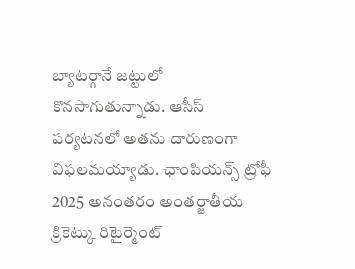బ్యాటర్గానే జట్టులో కొనసాగుతున్నాడు. ఆసీస్ పర్యటనలో అతను దారుణంగా విఫలమయ్యాడు. ఛాంపియన్స్ ట్రోఫీ 2025 అనంతరం అంతర్జాతీయ క్రికెట్కు రిటైర్మెంట్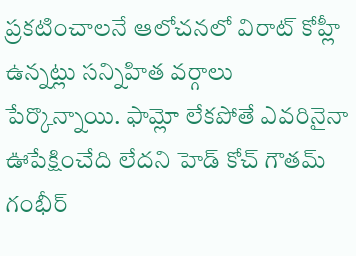ప్రకటించాలనే ఆలోచనలో విరాట్ కోహ్లీ ఉన్నట్లు సన్నిహిత వర్గాలు పేర్కొన్నాయి. ఫామ్లో లేకపోతే ఎవరినైనా ఊపేక్షించేది లేదని హెడ్ కోచ్ గౌతమ్ గంభీర్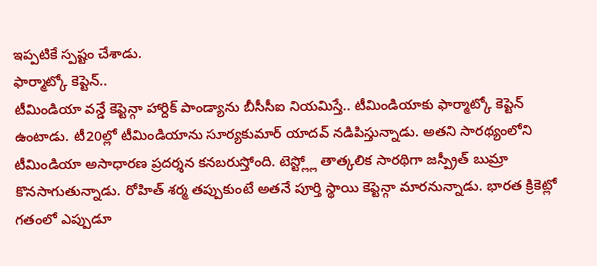ఇప్పటికే స్పష్టం చేశాడు.
ఫార్మాట్కో కెప్టెన్..
టీమిండియా వన్డే కెప్టెన్గా హార్దిక్ పాండ్యాను బీసీసీఐ నియమిస్తే.. టీమిండియాకు ఫార్మాట్కో కెప్టెన్ ఉంటాడు. టీ20ల్లో టీమిండియాను సూర్యకుమార్ యాదవ్ నడిపిస్తున్నాడు. అతని సారథ్యంలోని టీమిండియా అసాధారణ ప్రదర్శన కనబరుస్తోంది. టెస్ట్ల్లో తాత్కలిక సారథిగా జస్ప్రీత్ బుమ్రా కొనసాగుతున్నాడు. రోహిత్ శర్మ తప్పుకుంటే అతనే పూర్తి స్థాయి కెప్టెన్గా మారనున్నాడు. భారత క్రికెట్లో గతంలో ఎప్పుడూ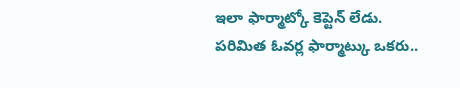ఇలా ఫార్మాట్కో కెప్టెన్ లేడు. పరిమిత ఓవర్ల ఫార్మాట్కు ఒకరు..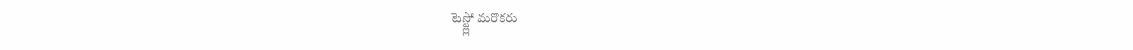టెస్ట్ల్లో మరొకరు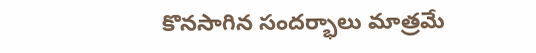కొనసాగిన సందర్భాలు మాత్రమే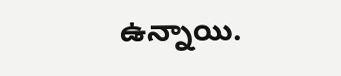ఉన్నాయి.